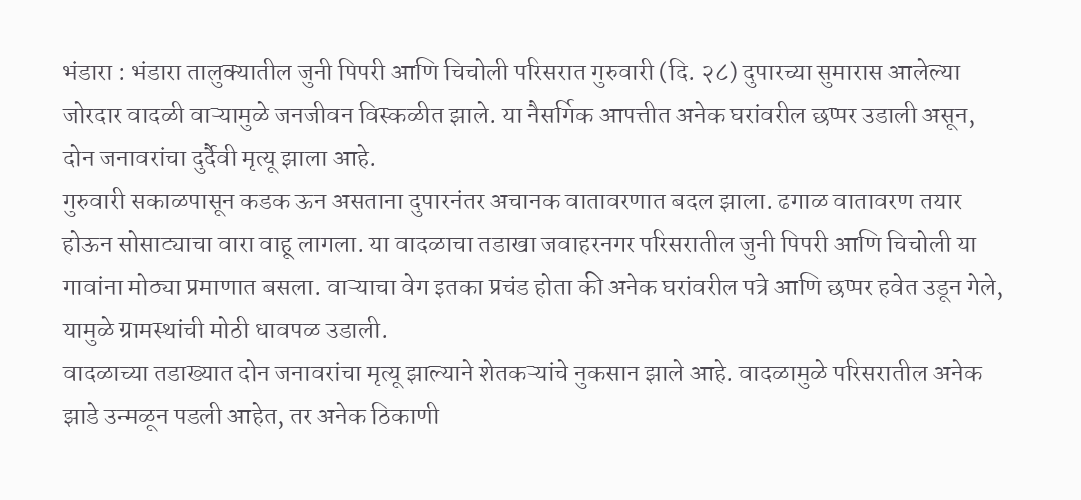भंडारा : भंडारा तालुक्यातील जुनी पिपरी आणि चिचोली परिसरात गुरुवारी (दि. २८) दुपारच्या सुमारास आलेल्या जोरदार वादळी वाऱ्यामुळे जनजीवन विस्कळीत झाले. या नैसर्गिक आपत्तीत अनेक घरांवरील छप्पर उडाली असून, दोन जनावरांचा दुर्दैवी मृत्यू झाला आहे.
गुरुवारी सकाळपासून कडक ऊन असताना दुपारनंतर अचानक वातावरणात बदल झाला. ढगाळ वातावरण तयार होऊन सोसाट्याचा वारा वाहू लागला. या वादळाचा तडाखा जवाहरनगर परिसरातील जुनी पिपरी आणि चिचोली या गावांना मोठ्या प्रमाणात बसला. वाऱ्याचा वेग इतका प्रचंड होता की अनेक घरांवरील पत्रे आणि छप्पर हवेत उडून गेले, यामुळे ग्रामस्थांची मोठी धावपळ उडाली.
वादळाच्या तडाख्यात दोन जनावरांचा मृत्यू झाल्याने शेतकऱ्यांचे नुकसान झाले आहे. वादळामुळे परिसरातील अनेक झाडे उन्मळून पडली आहेत, तर अनेक ठिकाणी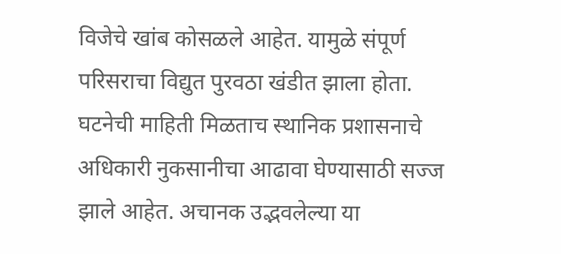विजेचे खांब कोसळले आहेत. यामुळे संपूर्ण परिसराचा विद्युत पुरवठा खंडीत झाला होता.
घटनेची माहिती मिळताच स्थानिक प्रशासनाचे अधिकारी नुकसानीचा आढावा घेण्यासाठी सज्ज झाले आहेत. अचानक उद्भवलेल्या या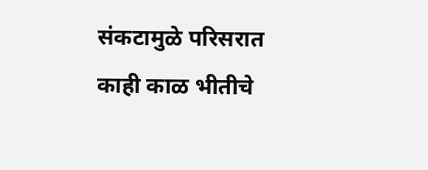संकटामुळे परिसरात काही काळ भीतीचे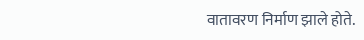वातावरण निर्माण झाले होते.